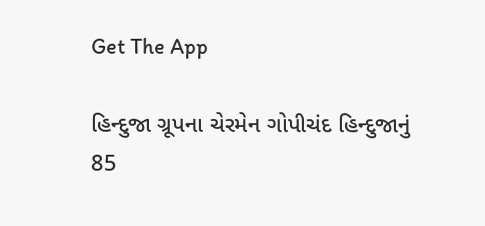Get The App

હિન્દુજા ગ્રૂપના ચેરમેન ગોપીચંદ હિન્દુજાનું 85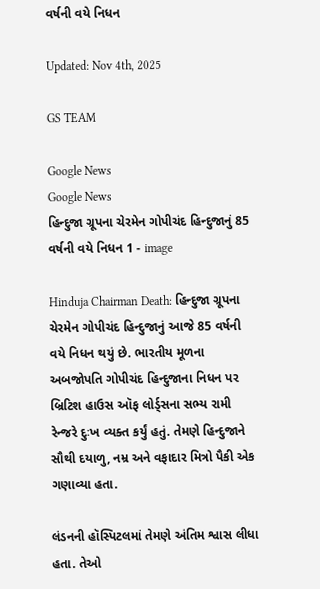વર્ષની વયે નિધન

Updated: Nov 4th, 2025

GS TEAM

Google News
Google News
હિન્દુજા ગ્રૂપના ચેરમેન ગોપીચંદ હિન્દુજાનું 85 વર્ષની વયે નિધન 1 - image

Hinduja Chairman Death: હિન્દુજા ગ્રૂપના ચેરમેન ગોપીચંદ હિન્દુજાનું આજે 85 વર્ષની વયે નિધન થયું છે. ભારતીય મૂળના અબજોપતિ ગોપીચંદ હિન્દુજાના નિધન પર બ્રિટિશ હાઉસ ઑફ લોર્ડ્સના સભ્ય રામી રેન્જરે દુઃખ વ્યક્ત કર્યું હતું. તેમણે હિન્દુજાને સૌથી દયાળુ, નમ્ર અને વફાદાર મિત્રો પૈકી એક ગણાવ્યા હતા.

લંડનની હૉસ્પિટલમાં તેમણે અંતિમ શ્વાસ લીધા હતા. તેઓ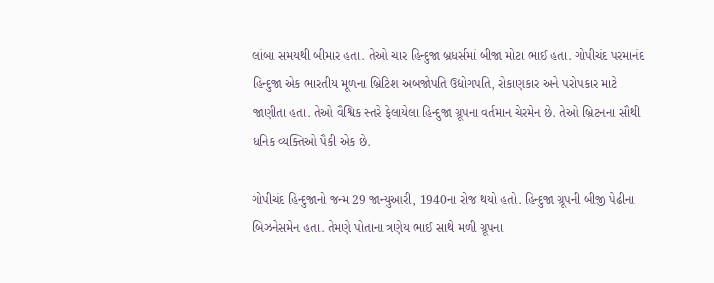લાંબા સમયથી બીમાર હતા. તેઓ ચાર હિન્દુજા બ્રધર્સમાં બીજા મોટા ભાઈ હતા. ગોપીચંદ પરમાનંદ હિન્દુજા એક ભારતીય મૂળના બ્રિટિશ અબજોપતિ ઉદ્યોગપતિ, રોકાણકાર અને પરોપકાર માટે જાણીતા હતા. તેઓ વૈશ્વિક સ્તરે ફેલાયેલા હિન્દુજા ગ્રૂપના વર્તમાન ચેરમેન છે. તેઓ બ્રિટનના સૌથી ધનિક વ્યક્તિઓ પૈકી એક છે.

ગોપીચંદ હિન્દુજાનો જન્મ 29 જાન્યુઆરી, 1940ના રોજ થયો હતો. હિન્દુજા ગ્રૂપની બીજી પેઢીના બિઝનેસમેન હતા. તેમણે પોતાના ત્રણેય ભાઈ સાથે મળી ગ્રૂપના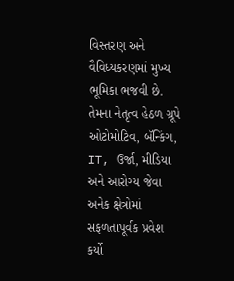વિસ્તરણ અને વૈવિધ્યકરણમાં મુખ્ય ભૂમિકા ભજવી છે. તેમના નેતૃત્વ હેઠળ ગ્રૂપે ઓટોમોટિવ, બૅન્કિંગ, IT, ઉર્જા, મીડિયા અને આરોગ્ય જેવા અનેક ક્ષેત્રોમાં સફળતાપૂર્વક પ્રવેશ કર્યો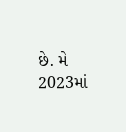છે. મે 2023માં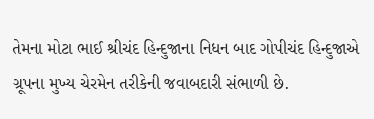તેમના મોટા ભાઈ શ્રીચંદ હિન્દુજાના નિધન બાદ ગોપીચંદ હિન્દુજાએ ગ્રૂપના મુખ્ય ચેરમેન તરીકેની જવાબદારી સંભાળી છે.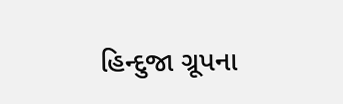હિન્દુજા ગ્રૂપના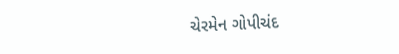ચેરમેન ગોપીચંદ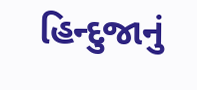હિન્દુજાનું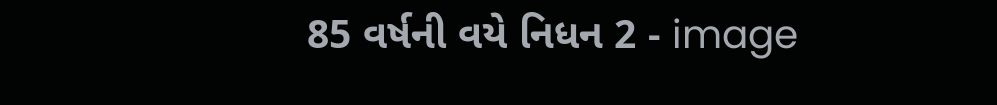85 વર્ષની વયે નિધન 2 - image